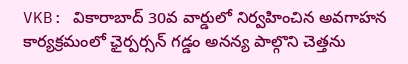VKB: వికారాబాద్ 30వ వార్డులో నిర్వహించిన అవగాహన కార్యక్రమంలో ఛైర్పర్సన్ గడ్డం అనన్య పాల్గొని చెత్తను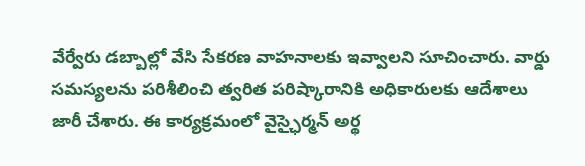వేర్వేరు డబ్బాల్లో వేసి సేకరణ వాహనాలకు ఇవ్వాలని సూచించారు. వార్డు సమస్యలను పరిశీలించి త్వరిత పరిష్కారానికి అధికారులకు ఆదేశాలు జారీ చేశారు. ఈ కార్యక్రమంలో వైస్ఛైర్మన్ అర్థ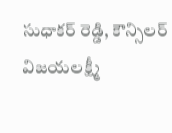సుధాకర్ రెడ్డి, కౌన్సిలర్ విజయలక్ష్మీ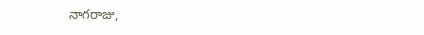నాగరాజు,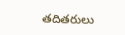తదితరులు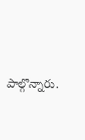పాల్గొన్నారు.